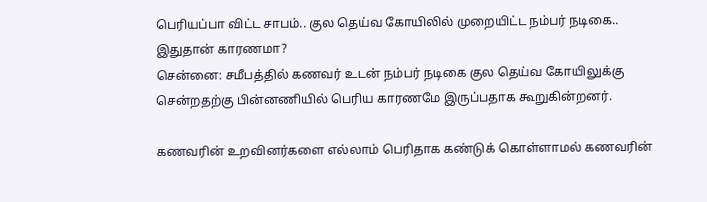பெரியப்பா விட்ட சாபம்.. குல தெய்வ கோயிலில் முறையிட்ட நம்பர் நடிகை.. இதுதான் காரணமா?
சென்னை: சமீபத்தில் கணவர் உடன் நம்பர் நடிகை குல தெய்வ கோயிலுக்கு சென்றதற்கு பின்னணியில் பெரிய காரணமே இருப்பதாக கூறுகின்றனர்.

கணவரின் உறவினர்களை எல்லாம் பெரிதாக கண்டுக் கொள்ளாமல் கணவரின்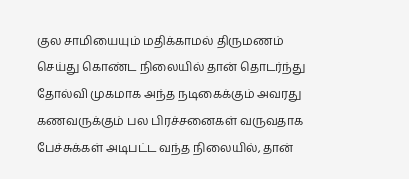குல சாமியையும் மதிக்காமல் திருமணம் செய்து கொண்ட நிலையில் தான் தொடர்ந்து தோல்வி முகமாக அந்த நடிகைக்கும் அவரது கணவருக்கும் பல பிரச்சனைகள் வருவதாக பேச்சுக்கள் அடிபட்ட வந்த நிலையில், தான்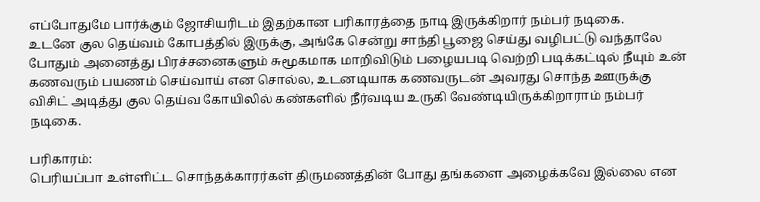எப்போதுமே பார்க்கும் ஜோசியரிடம் இதற்கான பரிகாரத்தை நாடி இருக்கிறார் நம்பர் நடிகை.
உடனே குல தெய்வம் கோபத்தில் இருக்கு, அங்கே சென்று சாந்தி பூஜை செய்து வழிபட்டு வந்தாலே போதும் அனைத்து பிரச்சனைகளும் சுமூகமாக மாறிவிடும் பழையபடி வெற்றி படிக்கட்டில் நீயும் உன் கணவரும் பயணம் செய்வாய் என சொல்ல, உடனடியாக கணவருடன் அவரது சொந்த ஊருக்கு விசிட் அடித்து குல தெய்வ கோயிலில் கண்களில் நீர்வடிய உருகி வேண்டியிருக்கிறாராம் நம்பர் நடிகை.

பரிகாரம்:
பெரியப்பா உள்ளிட்ட சொந்தக்காரர்கள் திருமணத்தின் போது தங்களை அழைக்கவே இல்லை என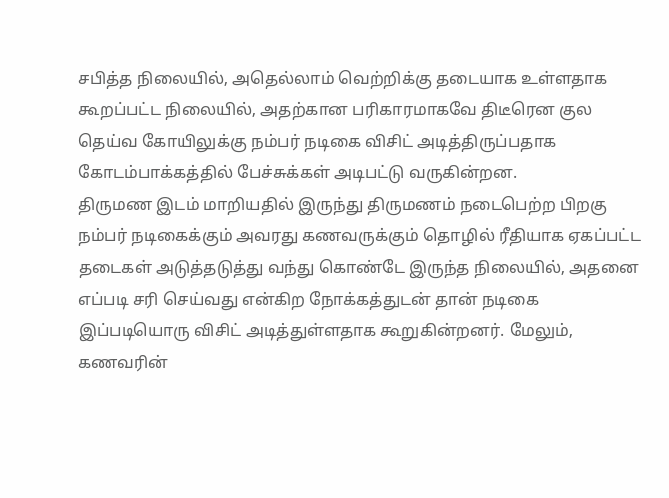சபித்த நிலையில், அதெல்லாம் வெற்றிக்கு தடையாக உள்ளதாக கூறப்பட்ட நிலையில், அதற்கான பரிகாரமாகவே திடீரென குல தெய்வ கோயிலுக்கு நம்பர் நடிகை விசிட் அடித்திருப்பதாக கோடம்பாக்கத்தில் பேச்சுக்கள் அடிபட்டு வருகின்றன.
திருமண இடம் மாறியதில் இருந்து திருமணம் நடைபெற்ற பிறகு நம்பர் நடிகைக்கும் அவரது கணவருக்கும் தொழில் ரீதியாக ஏகப்பட்ட தடைகள் அடுத்தடுத்து வந்து கொண்டே இருந்த நிலையில், அதனை எப்படி சரி செய்வது என்கிற நோக்கத்துடன் தான் நடிகை இப்படியொரு விசிட் அடித்துள்ளதாக கூறுகின்றனர். மேலும், கணவரின்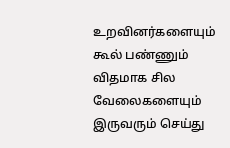உறவினர்களையும் கூல் பண்ணும் விதமாக சில வேலைகளையும் இருவரும் செய்து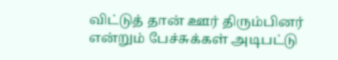விட்டுத் தான் ஊர் திரும்பினர் என்றும் பேச்சுக்கள் அடிபட்டு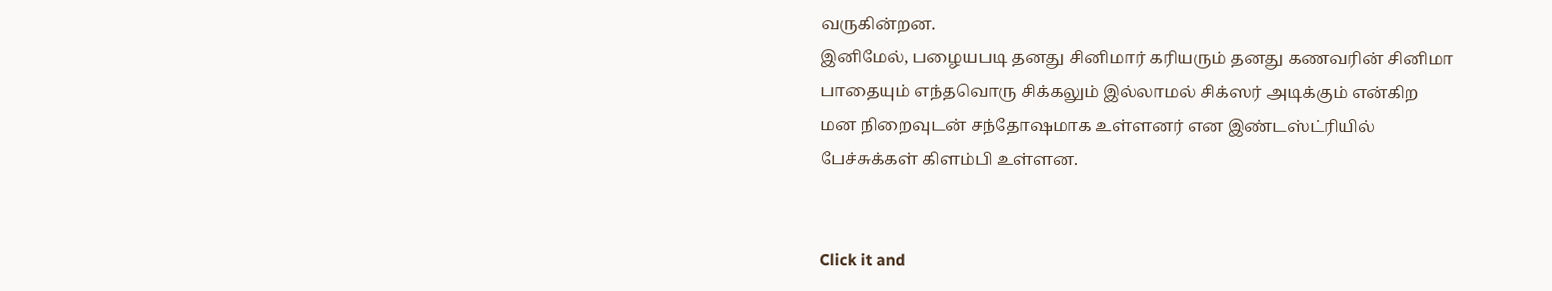வருகின்றன.
இனிமேல், பழையபடி தனது சினிமார் கரியரும் தனது கணவரின் சினிமா பாதையும் எந்தவொரு சிக்கலும் இல்லாமல் சிக்ஸர் அடிக்கும் என்கிற மன நிறைவுடன் சந்தோஷமாக உள்ளனர் என இண்டஸ்ட்ரியில் பேச்சுக்கள் கிளம்பி உள்ளன.


Click it and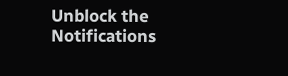Unblock the Notifications